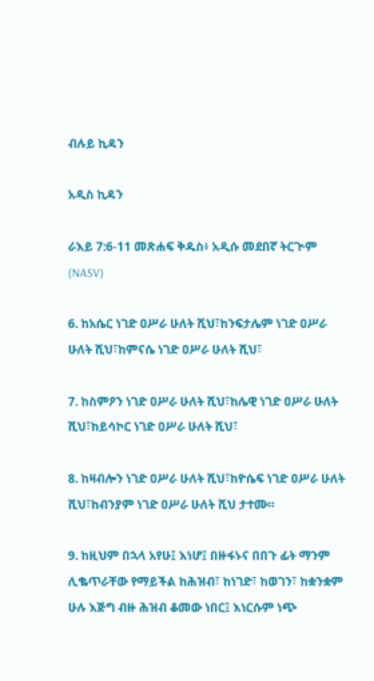ብሉይ ኪዳን

አዲስ ኪዳን

ራእይ 7:6-11 መጽሐፍ ቅዱስ፥ አዲሱ መደበኛ ትርጒም (NASV)

6. ከአሴር ነገድ ዐሥራ ሁለት ሺህ፣ከንፍታሌም ነገድ ዐሥራ ሁለት ሺህ፣ከምናሴ ነገድ ዐሥራ ሁለት ሺህ፣

7. ከስምዖን ነገድ ዐሥራ ሁለት ሺህ፣ከሌዊ ነገድ ዐሥራ ሁለት ሺህ፣ከይሳኮር ነገድ ዐሥራ ሁለት ሺህ፣

8. ከዛብሎን ነገድ ዐሥራ ሁለት ሺህ፣ከዮሴፍ ነገድ ዐሥራ ሁለት ሺህ፣ከብንያም ነገድ ዐሥራ ሁለት ሺህ ታተሙ።

9. ከዚህም በኋላ አየሁ፤ እነሆ፤ በዙፋኑና በበጉ ፊት ማንም ሊቈጥራቸው የማይችል ከሕዝብ፣ ከነገድ፣ ከወገን፣ ከቋንቋም ሁሉ እጅግ ብዙ ሕዝብ ቆመው ነበር፤ እነርሱም ነጭ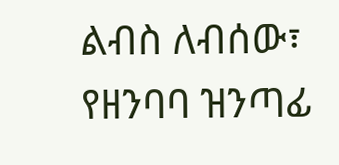ልብስ ለብሰው፣ የዘንባባ ዝንጣፊ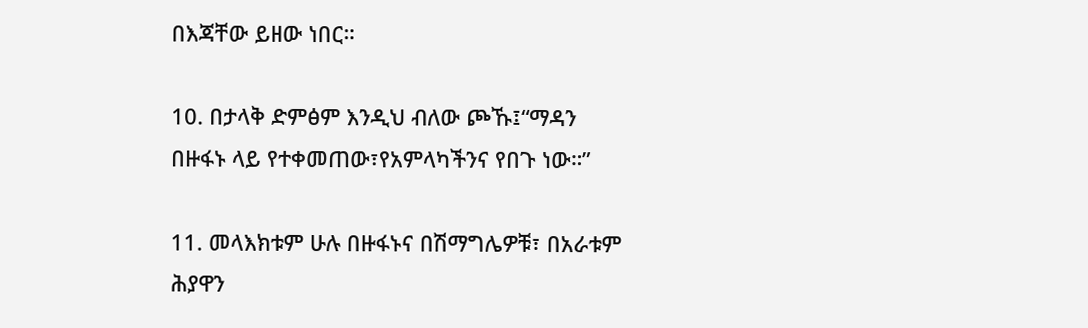በእጃቸው ይዘው ነበር።

10. በታላቅ ድምፅም እንዲህ ብለው ጮኹ፤“ማዳን በዙፋኑ ላይ የተቀመጠው፣የአምላካችንና የበጉ ነው።”

11. መላእክቱም ሁሉ በዙፋኑና በሽማግሌዎቹ፣ በአራቱም ሕያዋን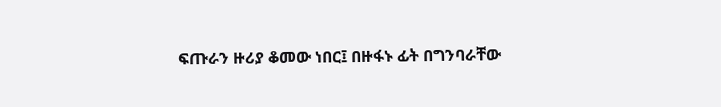ፍጡራን ዙሪያ ቆመው ነበር፤ በዙፋኑ ፊት በግንባራቸው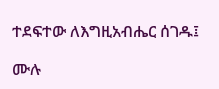ተደፍተው ለእግዚአብሔር ሰገዱ፤

ሙሉ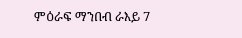ምዕራፍ ማንበብ ራእይ 7